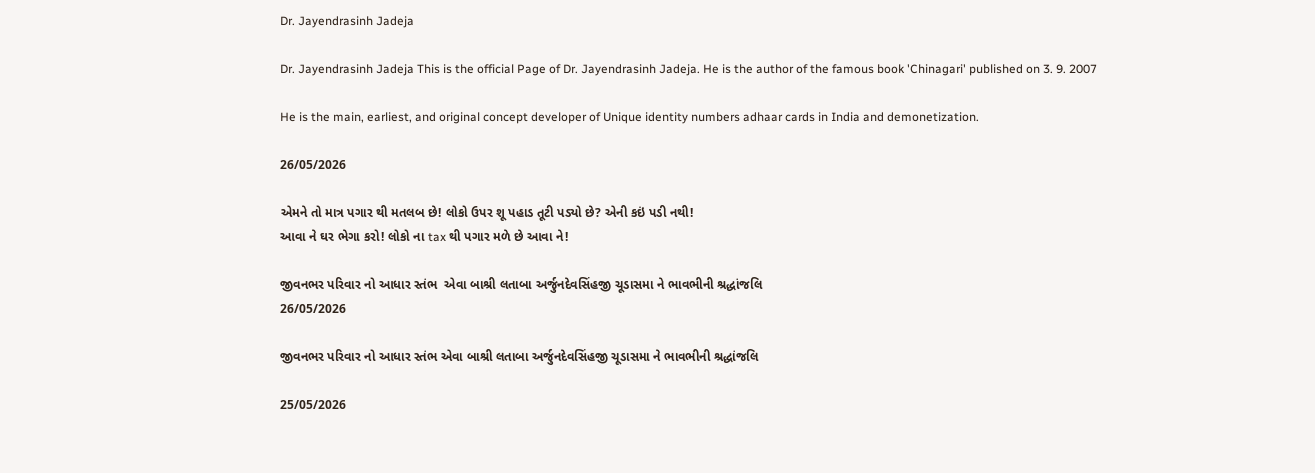Dr. Jayendrasinh Jadeja

Dr. Jayendrasinh Jadeja This is the official Page of Dr. Jayendrasinh Jadeja. He is the author of the famous book 'Chinagari' published on 3. 9. 2007

He is the main, earliest, and original concept developer of Unique identity numbers adhaar cards in India and demonetization.

26/05/2026

એમને તો માત્ર પગાર થી મતલબ છે! લોકો ઉપર શૂ પહાડ તૂટી પડ્યો છે? એની કઇં પડી નથી!
આવા ને ઘર ભેગા કરો! લોકો ના tax થી પગાર મળે છે આવા ને!

જીવનભર પરિવાર નો આધાર સ્તંભ  એવા બાશ્રી લતાબા અર્જુનદેવસિંહજી ચૂડાસમા ને ભાવભીની શ્રદ્ધાંજલિ
26/05/2026

જીવનભર પરિવાર નો આધાર સ્તંભ એવા બાશ્રી લતાબા અર્જુનદેવસિંહજી ચૂડાસમા ને ભાવભીની શ્રદ્ધાંજલિ

25/05/2026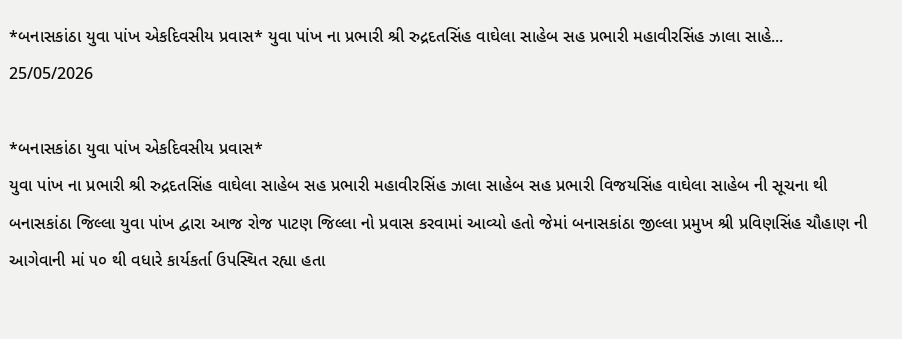*બનાસકાંઠા યુવા પાંખ એકદિવસીય પ્રવાસ* યુવા પાંખ ના પ્રભારી શ્રી રુદ્રદતસિંહ વાઘેલા સાહેબ સહ પ્રભારી મહાવીરસિંહ ઝાલા સાહે...
25/05/2026

*બનાસકાંઠા યુવા પાંખ એકદિવસીય પ્રવાસ*
યુવા પાંખ ના પ્રભારી શ્રી રુદ્રદતસિંહ વાઘેલા સાહેબ સહ પ્રભારી મહાવીરસિંહ ઝાલા સાહેબ સહ પ્રભારી વિજયસિંહ વાઘેલા સાહેબ ની સૂચના થી બનાસકાંઠા જિલ્લા યુવા પાંખ દ્વારા આજ રોજ પાટણ જિલ્લા નો પ્રવાસ કરવામાં આવ્યો હતો જેમાં બનાસકાંઠા જીલ્લા પ્રમુખ શ્રી પ્રવિણસિંહ ચૌહાણ ની આગેવાની માં ૫૦ થી વધારે કાર્યકર્તા ઉપસ્થિત રહ્યા હતા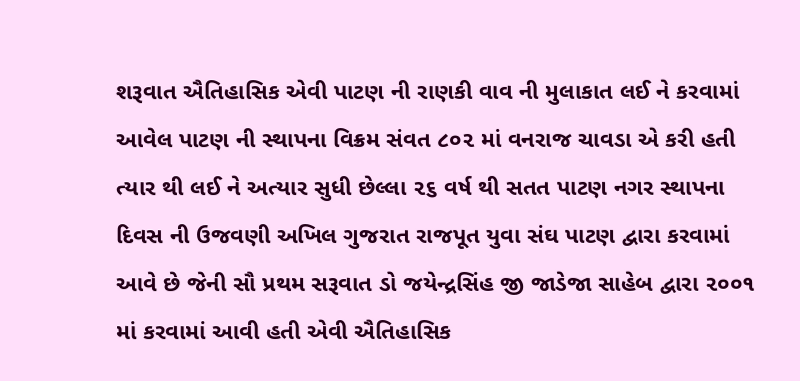શરૂવાત ઐતિહાસિક એવી પાટણ ની રાણકી વાવ ની મુલાકાત લઈ ને કરવામાં આવેલ પાટણ ની સ્થાપના વિક્રમ સંવત ૮૦૨ માં વનરાજ ચાવડા એ કરી હતી ત્યાર થી લઈ ને અત્યાર સુધી છેલ્લા ૨૬ વર્ષ થી સતત પાટણ નગર સ્થાપના દિવસ ની ઉજવણી અખિલ ગુજરાત રાજપૂત યુવા સંઘ પાટણ દ્વારા કરવામાં આવે છે જેની સૌ પ્રથમ સરૂવાત ડો જયેન્દ્રસિંહ જી જાડેજા સાહેબ દ્વારા ૨૦૦૧ માં કરવામાં આવી હતી એવી ઐતિહાસિક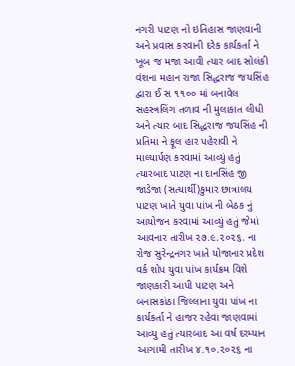નગરી પાટણ નો ઇતિહાસ જાણવાની અને પ્રવાસ કરવાની દરેક કાર્યકર્તા ને ખૂબ જ મજા આવી ત્યાર બાદ સોલંકી વંશના મહાન રાજા સિદ્ધરાજ જયસિંહ દ્વારા ઈ સ ૧૧૦૦ માં બનાવેલ સહસ્ત્રલિંગ તળાવ ની મુલાકાત લીધી અને ત્યાર બાદ સિદ્ધરાજ જયસિંહ ની પ્રતિમા ને ફૂલ હાર પહેરાવી ને માલ્યાર્પણ કરવામાં આવ્યું હતું ત્યારબાદ પાટણ ના દાનસિંહ જી જાડેજા (સત્યાર્થી)કુમાર છાત્રાલય પાટણ ખાતે યુવા પાંખ ની બેઠક નું આયોજન કરવામાં આવ્યું હતું જેમાં આવનાર તારીખ ૨૭.૯.૨૦૨૬. ના રોજ સુરેન્દ્રનગર ખાતે યોજાનાર પ્રદેશ વર્ક શોપ યુવા પાંખ કાર્યક્રમ વિશે જાણકારી આપી પાટણ અને બનાસકાંઠા જિલ્લાના યુવા પાંખ ના કાર્યકર્તા ને હાજર રહેવા જાણવામાં આવ્યુ હતું ત્યારબાદ આ વર્ષ દરમ્યાન આગામી તારીખ ૪.૧૦.૨૦૨૬ ના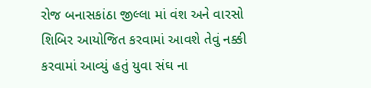રોજ બનાસકાંઠા જીલ્લા માં વંશ અને વારસો શિબિર આયોજિત કરવામાં આવશે તેવું નક્કી કરવામાં આવ્યું હતું યુવા સંઘ ના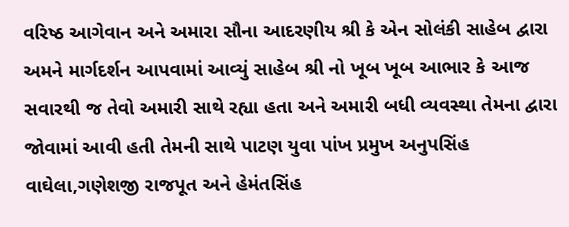વરિષ્ઠ આગેવાન અને અમારા સૌના આદરણીય શ્રી કે એન સોલંકી સાહેબ દ્વારા અમને માર્ગદર્શન આપવામાં આવ્યું સાહેબ શ્રી નો ખૂબ ખૂબ આભાર કે આજ સવારથી જ તેવો અમારી સાથે રહ્યા હતા અને અમારી બધી વ્યવસ્થા તેમના દ્વારા જોવામાં આવી હતી તેમની સાથે પાટણ યુવા પાંખ પ્રમુખ અનુપસિંહ વાઘેલા,ગણેશજી રાજપૂત અને હેમંતસિંહ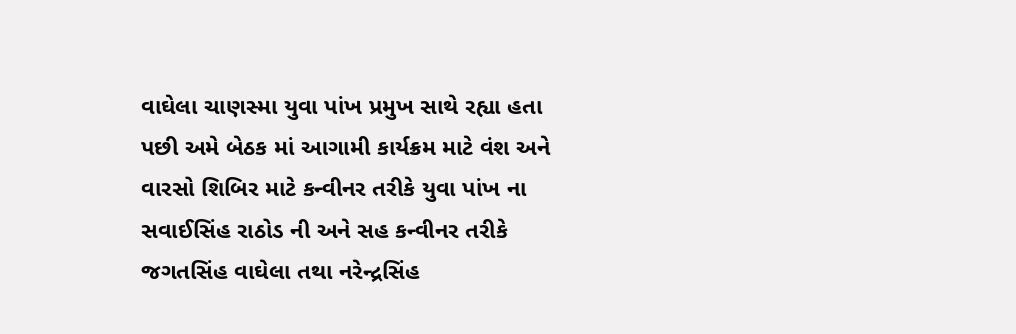વાઘેલા ચાણસ્મા યુવા પાંખ પ્રમુખ સાથે રહ્યા હતા પછી અમે બેઠક માં આગામી કાર્યક્રમ માટે વંશ અને વારસો શિબિર માટે કન્વીનર તરીકે યુવા પાંખ ના સવાઈસિંહ રાઠોડ ની અને સહ કન્વીનર તરીકે જગતસિંહ વાઘેલા તથા નરેન્દ્રસિંહ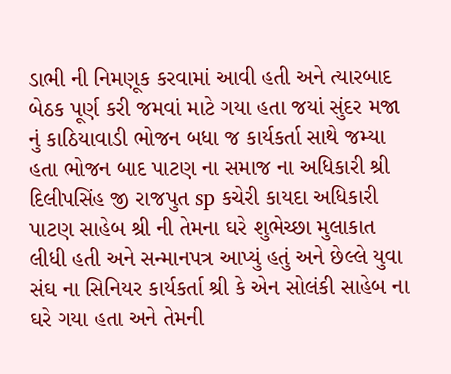ડાભી ની નિમણૂક કરવામાં આવી હતી અને ત્યારબાદ બેઠક પૂર્ણ કરી જમવાં માટે ગયા હતા જયાં સુંદર મજા નું કાઠિયાવાડી ભોજન બધા જ કાર્યકર્તા સાથે જમ્યા હતા ભોજન બાદ પાટણ ના સમાજ ના અધિકારી શ્રી દિલીપસિંહ જી રાજપુત sp કચેરી કાયદા અધિકારી પાટણ સાહેબ શ્રી ની તેમના ઘરે શુભેચ્છા મુલાકાત લીધી હતી અને સન્માનપત્ર આપ્યું હતું અને છેલ્લે યુવા સંઘ ના સિનિયર કાર્યકર્તા શ્રી કે એન સોલંકી સાહેબ ના ઘરે ગયા હતા અને તેમની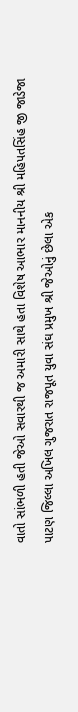વાતો સાંભળી હતી જેઓ સવારથી જ અમારી સાથે હતા વિશેષ આભાર માનનીય શ્રી મહિપતસિંહ જી જાડેજા પાટણ જિલ્લા અખિલ ગુજરાત રાજપૂત યુવા સંઘ પ્રમુખ શ્રી જેઓનું છેલા એક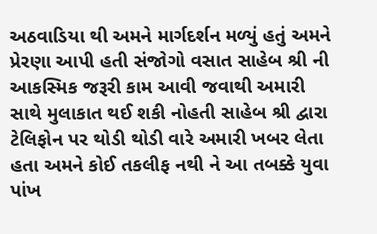અઠવાડિયા થી અમને માર્ગદર્શન મળ્યું હતું અમને પ્રેરણા આપી હતી સંજોગો વસાત સાહેબ શ્રી ની આકસ્મિક જરૂરી કામ આવી જવાથી અમારી સાથે મુલાકાત થઈ શકી નોહતી સાહેબ શ્રી દ્વારા ટેલિફોન પર થોડી થોડી વારે અમારી ખબર લેતા હતા અમને કોઈ તકલીફ નથી ને આ તબક્કે યુવા પાંખ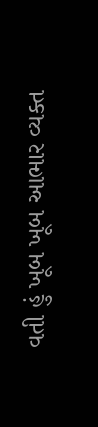વતી હું ખૂબ ખૂબ આભાર વ્યક્ત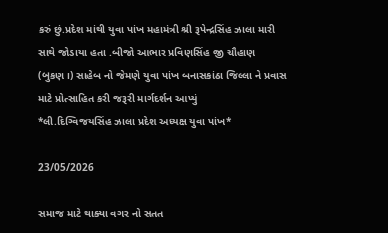કરું છું.પ્રદેશ માંથી યુવા પાંખ મહામંત્રી શ્રી રૂપેન્દ્રસિંહ ઝાલા મારી સાથે જોડાયા હતા .બીજો આભાર પ્રવિણસિંહ જી ચૌહાણ (બુકણ।) સાહેબ નો જેમણે યુવા પાંખ બનાસકાંઠા જિલ્લા ને પ્રવાસ માટે પ્રોત્સાહિત કરી જરૂરી માર્ગદર્શન આપ્યું
*લી.દિગ્વિજયસિંહ ઝાલા પ્રદેશ અધ્યક્ષ યુવા પાંખ*

23/05/2026

સમાજ માટે થાક્યા વગર નો સતત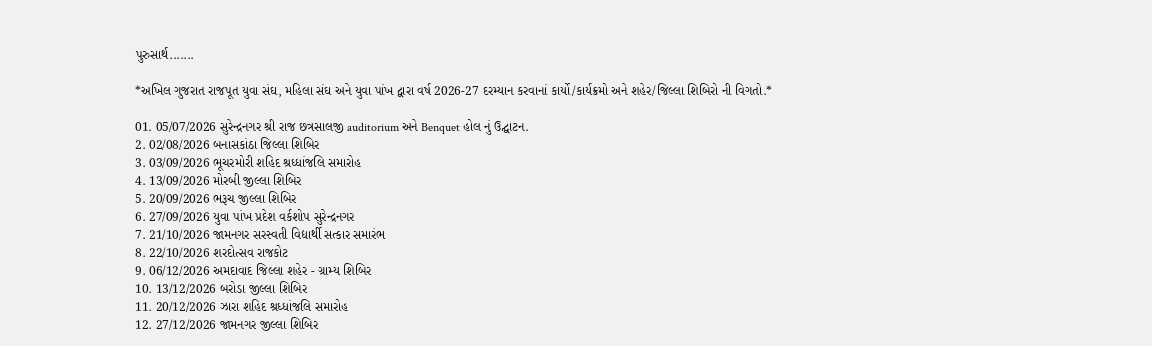પુરુસાર્થ.......

*અખિલ ગુજરાત રાજપૂત યુવા સંઘ, મહિલા સંઘ અને યુવા પાંખ દ્વારા વર્ષ 2026-27 દરમ્યાન કરવાનાં કાર્યો/કાર્યક્રમો અને શહેર/જિલ્લા શિબિરો ની વિગતો.*

01. 05/07/2026 સુરેન્દ્રનગર શ્રી રાજ છત્રસાલજી auditorium અને Benquet હોલ નું ઉદ્ઘાટન.
2. 02/08/2026 બનાસકાંઠા જિલ્લા શિબિર
3. 03/09/2026 ભૂચરમોરી શહિદ શ્રધ્ધાંજલિ સમારોહ
4. 13/09/2026 મોરબી જીલ્લા શિબિર
5. 20/09/2026 ભરૂચ જીલ્લા શિબિર
6. 27/09/2026 યુવા પાંખ પ્રદેશ વર્કશોપ સુરેન્દ્રનગર
7. 21/10/2026 જામનગર સરસ્વતી વિદ્યાર્થી સત્કાર સમારંભ
8. 22/10/2026 શરદોત્સવ રાજકોટ
9. 06/12/2026 અમદાવાદ જિલ્લા શહેર - ગ્રામ્ય શિબિર
10. 13/12/2026 બરોડા જીલ્લા શિબિર
11. 20/12/2026 ઝારા શહિદ શ્રધ્ધાંજલિ સમારોહ
12. 27/12/2026 જામનગર જીલ્લા શિબિર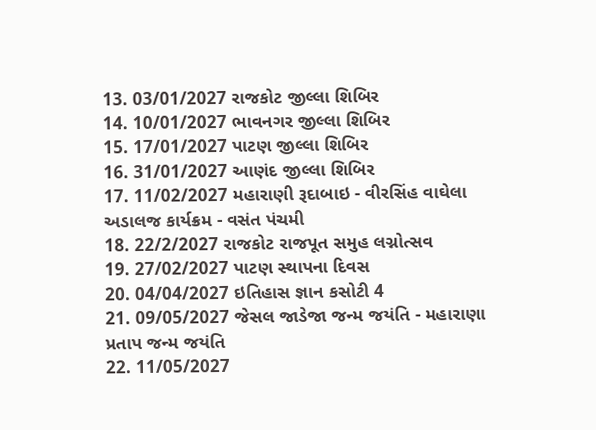13. 03/01/2027 રાજકોટ જીલ્લા શિબિર
14. 10/01/2027 ભાવનગર જીલ્લા શિબિર
15. 17/01/2027 પાટણ જીલ્લા શિબિર
16. 31/01/2027 આણંદ જીલ્લા શિબિર
17. 11/02/2027 મહારાણી રૂદાબાઇ - વીરસિંહ વાઘેલા અડાલજ કાર્યક્રમ - વસંત પંચમી
18. 22/2/2027 રાજકોટ રાજપૂત સમુહ લગ્નોત્સવ
19. 27/02/2027 પાટણ સ્થાપના દિવસ
20. 04/04/2027 ઇતિહાસ જ્ઞાન કસોટી 4
21. 09/05/2027 જેસલ જાડેજા જન્મ જયંતિ - મહારાણા પ્રતાપ જન્મ જયંતિ
22. 11/05/2027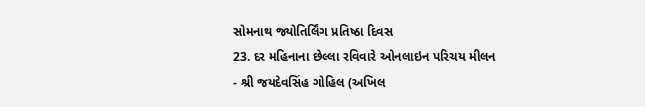સોમનાથ જ્યોતિર્લિંગ પ્રતિષ્ઠા દિવસ
23. દર મહિનાના છેલ્લા રવિવારે ઓનલાઇન પરિચય મીલન
- શ્રી જયદેવસિંહ ગોહિલ (અખિલ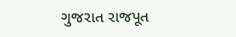ગુજરાત રાજપૂત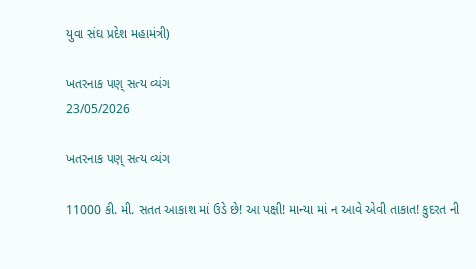યુવા સંઘ પ્રદેશ મહામંત્રી)

ખતરનાક પણ્ સત્ય વ્યંગ
23/05/2026

ખતરનાક પણ્ સત્ય વ્યંગ

11000 કી. મી. સતત આકાશ માં ઉડે છે! આ પક્ષી! માન્યા માં ન આવે એવી તાકાત! કુદરત ની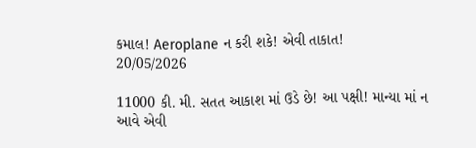કમાલ! Aeroplane ન કરી શકે! એવી તાકાત!
20/05/2026

11000 કી. મી. સતત આકાશ માં ઉડે છે! આ પક્ષી! માન્યા માં ન આવે એવી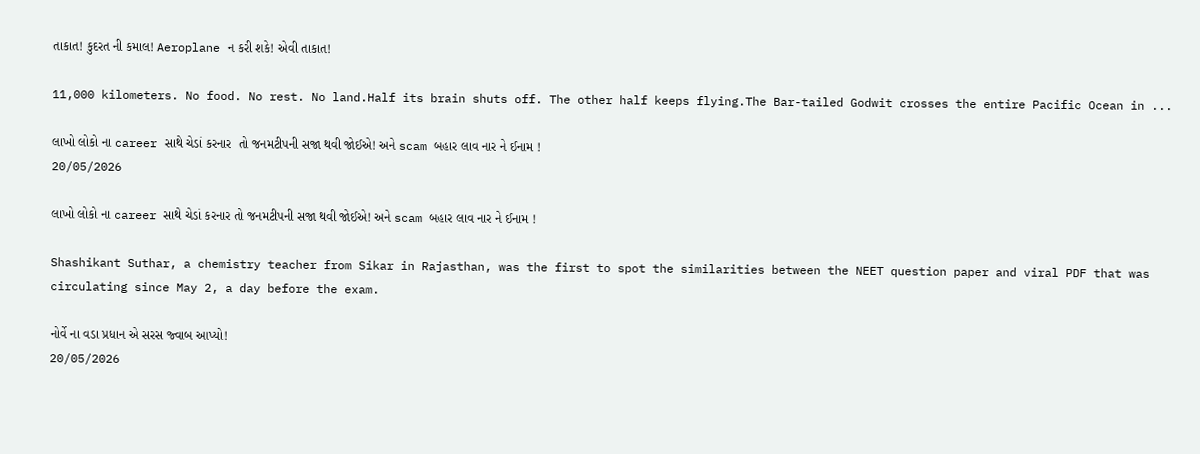તાકાત! કુદરત ની કમાલ! Aeroplane ન કરી શકે! એવી તાકાત!

11,000 kilometers. No food. No rest. No land.Half its brain shuts off. The other half keeps flying.The Bar-tailed Godwit crosses the entire Pacific Ocean in ...

લાખો લોકો ના career સાથે ચેડાં કરનાર  તો જનમટીપની સજા થવી જોઈએ! અને scam બહાર લાવ નાર ને ઈનામ !
20/05/2026

લાખો લોકો ના career સાથે ચેડાં કરનાર તો જનમટીપની સજા થવી જોઈએ! અને scam બહાર લાવ નાર ને ઈનામ !

Shashikant Suthar, a chemistry teacher from Sikar in Rajasthan, was the first to spot the similarities between the NEET question paper and viral PDF that was circulating since May 2, a day before the exam.

નોર્વે ના વડા પ્રધાન એ સરસ જ્વાબ આપ્યો!
20/05/2026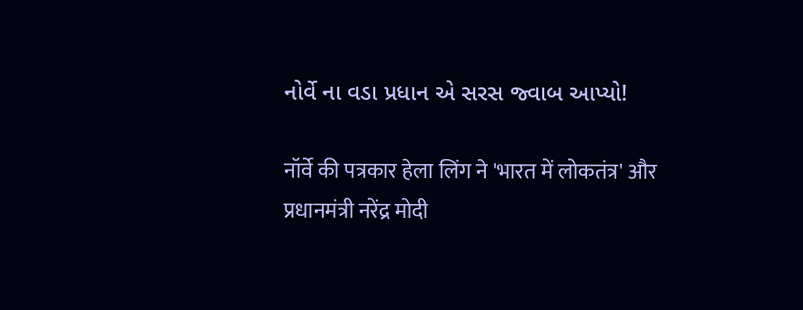નોર્વે ના વડા પ્રધાન એ સરસ જ્વાબ આપ્યો!

नॉर्वे की पत्रकार हेला लिंग ने 'भारत में लोकतंत्र' और प्रधानमंत्री नरेंद्र मोदी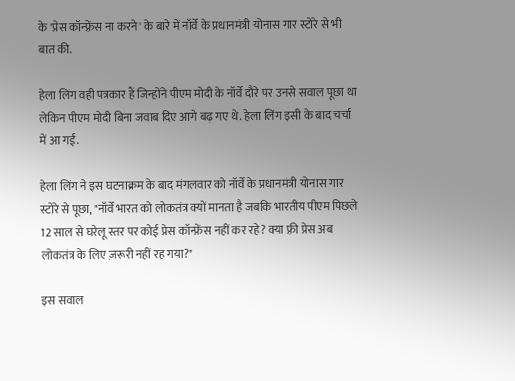के 'प्रेस कॉन्फ़्रेंस ना करने' के बारे में नॉर्वे के प्रधानमंत्री योनास गार स्टोरे से भी बात की.

हेला लिंग वही पत्रकार हैं जिन्होंने पीएम मोदी के नॉर्वे दौरे पर उनसे सवाल पूछा था लेकिन पीएम मोदी बिना जवाब दिए आगे बढ़ गए थे. हेला लिंग इसी के बाद चर्चा में आ गईं.

हेला लिंग ने इस घटनाक्रम के बाद मंगलवार को नॉर्वे के प्रधानमंत्री योनास गार स्टोरे से पूछा, "नॉर्वे भारत को लोकतंत्र क्यों मानता है जबकि भारतीय पीएम पिछले 12 साल से घरेलू स्तर पर कोई प्रेस कॉन्फ्रेंस नहीं कर रहे? क्या फ़्री प्रेस अब लोकतंत्र के लिए ज़रूरी नहीं रह गया?"

इस सवाल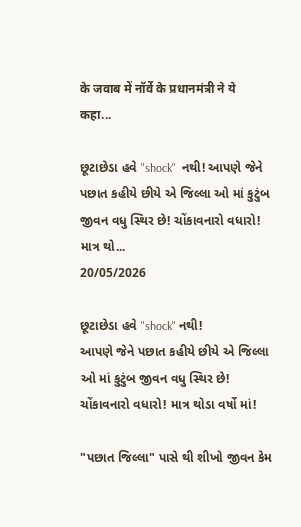के जवाब में नॉर्वे के प्रधानमंत्री ने ये कहा...

છૂટાછેડા હવે "shock"  નથી! આપણે જેને પછાત કહીયે છીયે એ જિલ્લા ઓ માં કુટુંબ જીવન વધુ સ્થિર છે! ચોંકાવનારો વધારો! માત્ર થો...
20/05/2026

છૂટાછેડા હવે "shock" નથી!
આપણે જેને પછાત કહીયે છીયે એ જિલ્લા ઓ માં કુટુંબ જીવન વધુ સ્થિર છે! ચોંકાવનારો વધારો! માત્ર થોડા વર્ષો માં!

"પછાત જિલ્લા" પાસે થી શીખો જીવન કેમ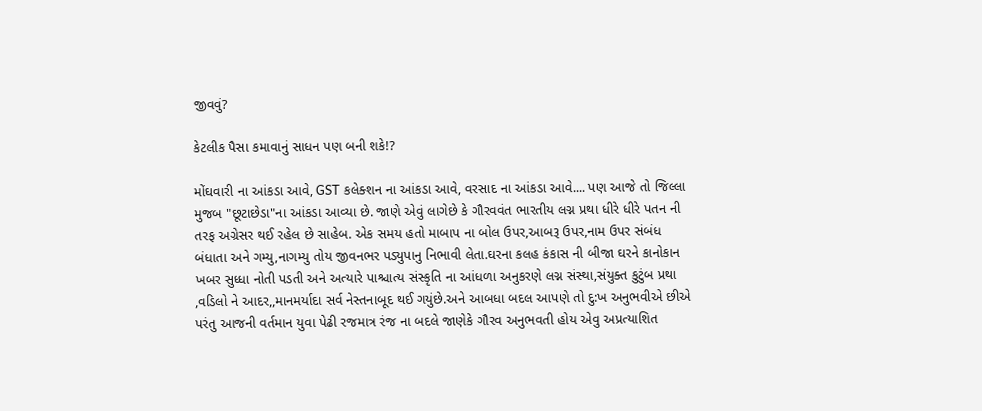જીવવું?

કેટલીક પૈસા કમાવાનું સાધન પણ બની શકે!?

મોંઘવારી ના આંકડા આવે, GST કલેક્શન ના આંકડા આવે, વરસાદ ના આંકડા આવે.... પણ આજે તો જિલ્લા મુજબ "છૂટાછેડા"ના આંકડા આવ્યા છે. જાણે એવું લાગેછે કે ગૌરવવંત ભારતીય લગ્ન પ્રથા ધીરે ધીરે પતન ની તરફ અગ્રેસર થઈ રહેલ છે સાહેબ. એક સમય હતો માબાપ ના બોલ ઉપર,આબરૂ ઉપર,નામ ઉપર સંબંધ બંધાતા અને ગમ્યુ,નાગમ્યુ તોય જીવનભર પડ્યુપાનુ નિભાવી લેતા.ઘરના કલહ કંકાસ ની બીજા ઘરને કાનોકાન ખબર સુધ્ધા નોતી પડતી અને અત્યારે પાશ્ચાત્ય સંસ્કૃતિ ના આંધળા અનુકરણે લગ્ન સંસ્થા,સંયુક્ત કુટુંબ પ્રથા ,વડિલો ને આદર,,માનમર્યાદા સર્વ નેસ્તનાબૂદ થઈ ગયુંછે.અને આબધા બદલ આપણે તો દુ:ખ અનુભવીએ છીએ પરંતુ આજની વર્તમાન યુવા પેઢી રજમાત્ર રંજ ના બદલે જાણેકે ગૌરવ અનુભવતી હોય એવુ અપ્રત્યાશિત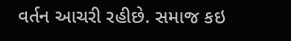વર્તન આચરી રહીછે. સમાજ કઇ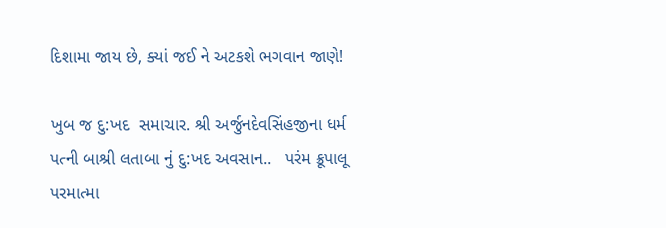દિશામા જાય છે, ક્યાં જઈ ને અટકશે ભગવાન જાણે!

ખુબ જ દુ:ખદ  સમાચાર. શ્રી અર્જુનદેવસિંહજીના ધર્મ પત્ની બાશ્રી લતાબા નું દુ:ખદ અવસાન..   પરંમ ક્રૂપાલૂ પરમાત્મા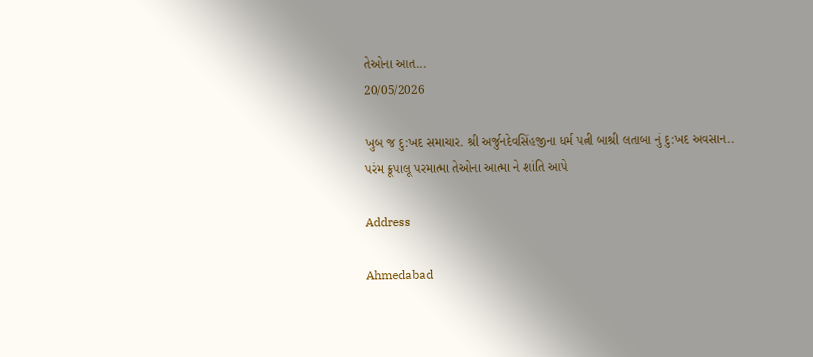તેઓના આત...
20/05/2026

ખુબ જ દુ:ખદ સમાચાર. શ્રી અર્જુનદેવસિંહજીના ધર્મ પત્ની બાશ્રી લતાબા નું દુ:ખદ અવસાન..
પરંમ ક્રૂપાલૂ પરમાત્મા તેઓના આત્મા ને શાંતિ આપે

Address

Ahmedabad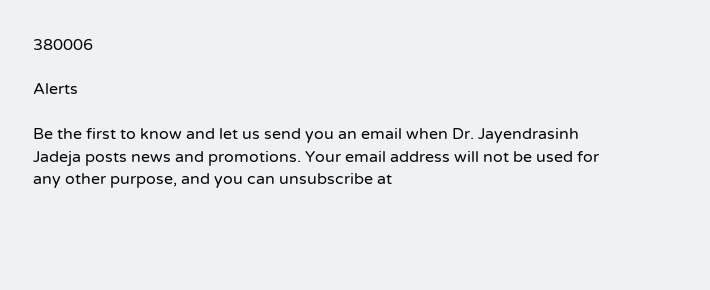380006

Alerts

Be the first to know and let us send you an email when Dr. Jayendrasinh Jadeja posts news and promotions. Your email address will not be used for any other purpose, and you can unsubscribe at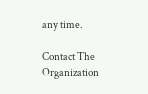any time.

Contact The Organization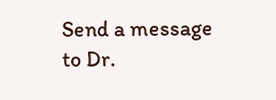Send a message to Dr.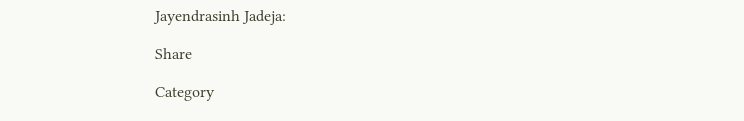Jayendrasinh Jadeja:

Share

Category